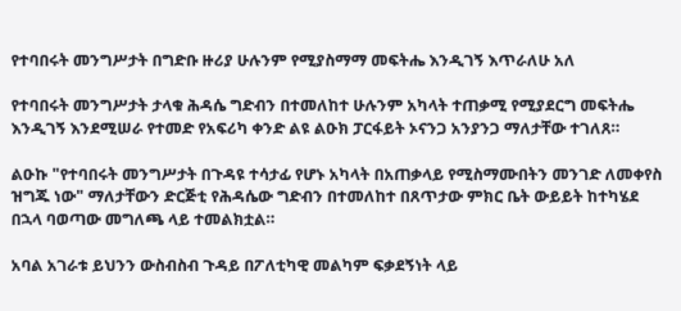የተባበሩት መንግሥታት በግድቡ ዙሪያ ሁሉንም የሚያስማማ መፍትሔ እንዲገኝ እጥራለሁ አለ

የተባበሩት መንግሥታት ታላቁ ሕዳሴ ግድብን በተመለከተ ሁሉንም አካላት ተጠቃሚ የሚያደርግ መፍትሔ እንዲገኝ እንደሚሠራ የተመድ የአፍሪካ ቀንድ ልዩ ልዑክ ፓርፋይት ኦናንጋ አንያንጋ ማለታቸው ተገለጸ።

ልዑኩ "የተባበሩት መንግሥታት በጉዳዩ ተሳታፊ የሆኑ አካላት በአጠቃላይ የሚስማሙበትን መንገድ ለመቀየስ ዝግጁ ነው" ማለታቸውን ድርጅቲ የሕዳሴው ግድብን በተመለከተ በጸጥታው ምክር ቤት ውይይት ከተካሄደ በኋላ ባወጣው መግለጫ ላይ ተመልክቷል።

አባል አገራቱ ይህንን ውስብስብ ጉዳይ በፖለቲካዊ መልካም ፍቃደኝነት ላይ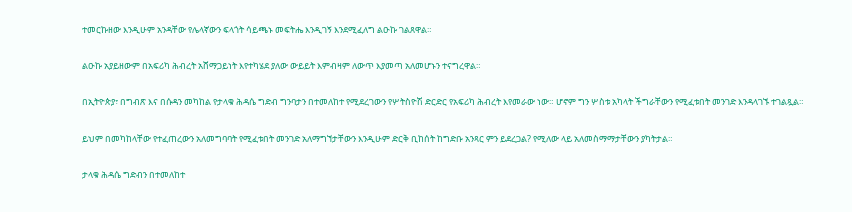ተመርኩዘው እንዲሁም አንዳቸው የሌላኛውን ፍላጎት ሳይጫኑ መፍትሔ እንዲገኝ እንደሚፈለግ ልዑኩ ገልጸዋል።

ልዑኩ አያይዘውም በአፍሪካ ሕብረት አሸማጋይነት እየተካሄደ ያለው ውይይት እምብዛም ለውጥ እያመጣ አለመሆኑን ተናግረዋል።

በኢትዮጵያ፣ በግብጽ እና በሱዳን መካከል የታላቁ ሕዳሴ ግድብ ግንባታን በተመለከተ የሚደረገውን የሦትስዮሽ ድርድር የአፍሪካ ሕብረት እየመራው ነው። ሆኖም ግን ሦስቱ አካላት ችግራቸውን የሚፈቱበት መንገድ እንዳላገኙ ተገልጿል።

ይህም በመካከላቸው የተፈጠረውን አለመግባባት የሚፈቱበት መንገድ አለማግኘታቸውን እንዲሁም ድርቅ ቢከሰት ከግድቡ አንጻር ምን ይደረጋል? የሚለው ላይ አለመስማማታቸውን ያካትታል።

ታላቁ ሕዳሴ ግድብን በተመለከተ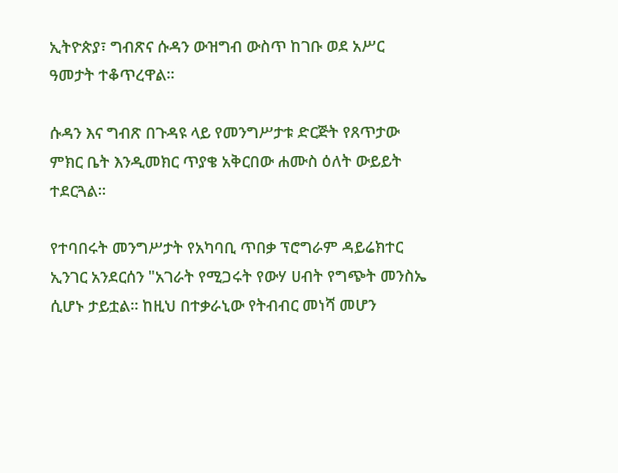ኢትዮጵያ፣ ግብጽና ሱዳን ውዝግብ ውስጥ ከገቡ ወደ አሥር ዓመታት ተቆጥረዋል።

ሱዳን እና ግብጽ በጉዳዩ ላይ የመንግሥታቱ ድርጅት የጸጥታው ምክር ቤት እንዲመክር ጥያቄ አቅርበው ሐሙስ ዕለት ውይይት ተደርጓል።

የተባበሩት መንግሥታት የአካባቢ ጥበቃ ፕሮግራም ዳይሬክተር ኢንገር አንደርሰን "አገራት የሚጋሩት የውሃ ሀብት የግጭት መንስኤ ሲሆኑ ታይቷል። ከዚህ በተቃራኒው የትብብር መነሻ መሆን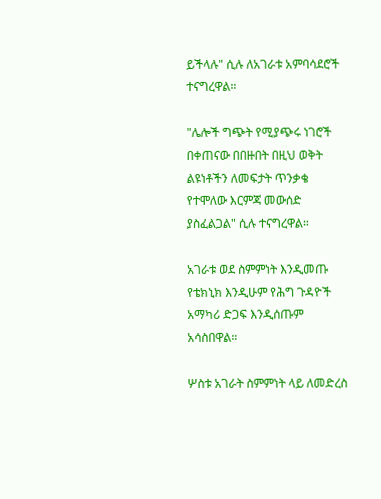ይችላሉ" ሲሉ ለአገራቱ አምባሳደሮች ተናግረዋል።

"ሌሎች ግጭት የሚያጭሩ ነገሮች በቀጠናው በበዙበት በዚህ ወቅት ልዩነቶችን ለመፍታት ጥንቃቄ የተሞለው እርምጃ መውሰድ ያስፈልጋል" ሲሉ ተናግረዋል።

አገራቱ ወደ ስምምነት እንዲመጡ የቴክኒክ እንዲሁም የሕግ ጉዳዮች አማካሪ ድጋፍ እንዲሰጡም አሳስበዋል።

ሦስቱ አገራት ስምምነት ላይ ለመድረስ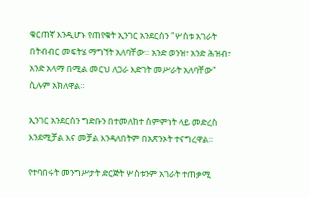ቁርጠኛ እንዲሆኑ የጠየቁት ኢንገር አንደርሰን "ሦስቱ አገራት በትብብር መፍትሄ ማግኘት አለባቸው። አንድ ወንዝ፣ አንድ ሕዝብ፣ አንድ አላማ በሚል መርህ ለጋራ እድገት መሥራት አለባቸው" ሲሉም አክለዋል።

ኢንገር አንደርሰን ግድቡን በተመለከተ ስምምነት ላይ መድረስ እንደሚቻል እና መቻል እንዳለበትም በአጽንኦት ተናግረዋል።

የተባበሩት መንግሥታት ድርጅት ሦስቱንም አገራት ተጠቃሚ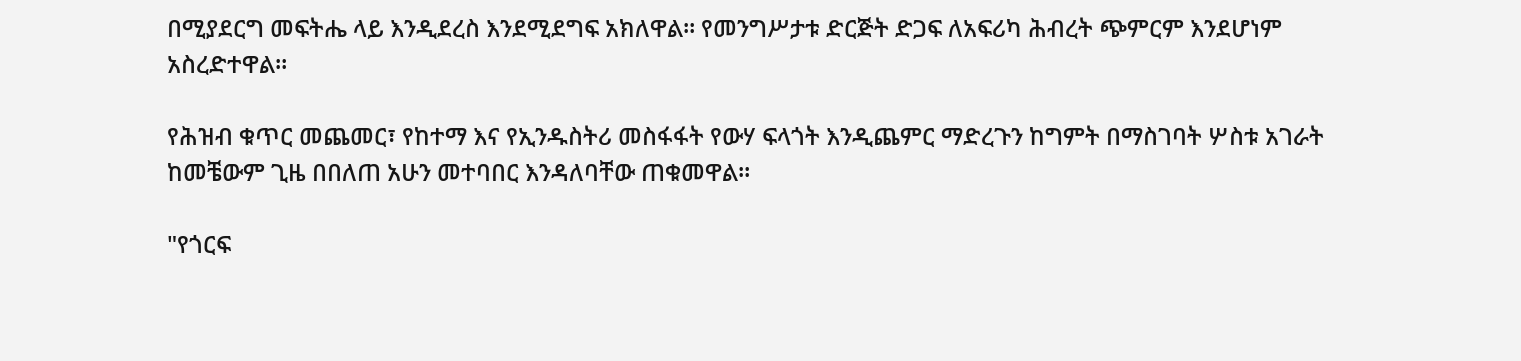በሚያደርግ መፍትሔ ላይ እንዲደረስ እንደሚደግፍ አክለዋል። የመንግሥታቱ ድርጅት ድጋፍ ለአፍሪካ ሕብረት ጭምርም እንደሆነም አስረድተዋል።

የሕዝብ ቁጥር መጨመር፣ የከተማ እና የኢንዱስትሪ መስፋፋት የውሃ ፍላጎት እንዲጨምር ማድረጉን ከግምት በማስገባት ሦስቱ አገራት ከመቼውም ጊዜ በበለጠ አሁን መተባበር እንዳለባቸው ጠቁመዋል።

"የጎርፍ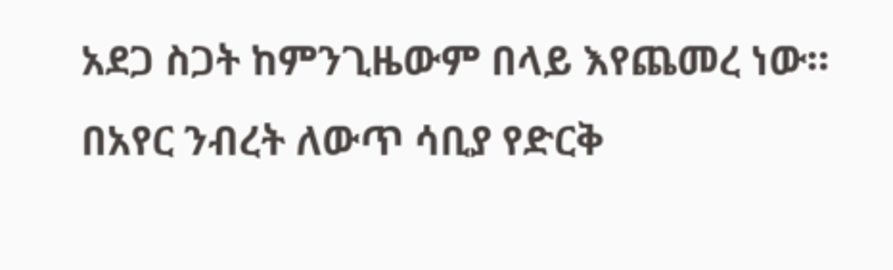አደጋ ስጋት ከምንጊዜውም በላይ እየጨመረ ነው። በአየር ንብረት ለውጥ ሳቢያ የድርቅ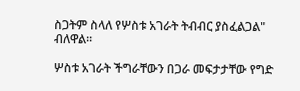ስጋትም ስላለ የሦስቱ አገራት ትብብር ያስፈልጋል" ብለዋል።

ሦስቱ አገራት ችግራቸውን በጋራ መፍታታቸው የግድ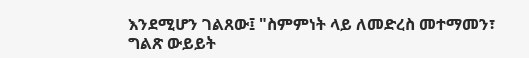እንደሚሆን ገልጸው፤ "ስምምነት ላይ ለመድረስ መተማመን፣ ግልጽ ውይይት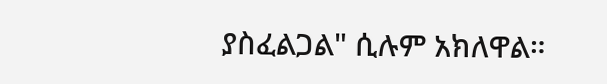ያስፈልጋል" ሲሉም አክለዋል።